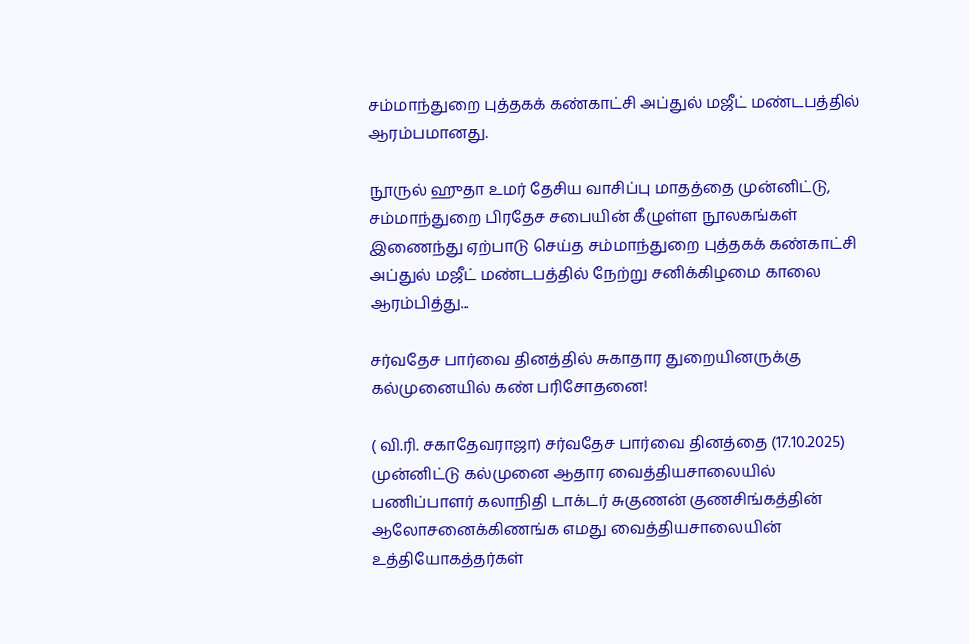சம்மாந்துறை புத்தகக் கண்காட்சி அப்துல் மஜீட் மண்டபத்தில் ஆரம்பமானது.

நூருல் ஹுதா உமர் தேசிய வாசிப்பு மாதத்தை முன்னிட்டு, சம்மாந்துறை பிரதேச சபையின் கீழுள்ள நூலகங்கள் இணைந்து ஏற்பாடு செய்த சம்மாந்துறை புத்தகக் கண்காட்சி அப்துல் மஜீட் மண்டபத்தில் நேற்று சனிக்கிழமை காலை ஆரம்பித்து...

சர்வதேச பார்வை தினத்தில் சுகாதார துறையினருக்கு கல்முனையில் கண் பரிசோதனை!

( வி.ரி. சகாதேவராஜா) சர்வதேச பார்வை தினத்தை (17.10.2025) முன்னிட்டு கல்முனை ஆதார வைத்தியசாலையில் பணிப்பாளர் கலாநிதி டாக்டர் சுகுணன் குணசிங்கத்தின் ஆலோசனைக்கிணங்க எமது வைத்தியசாலையின் உத்தியோகத்தர்கள்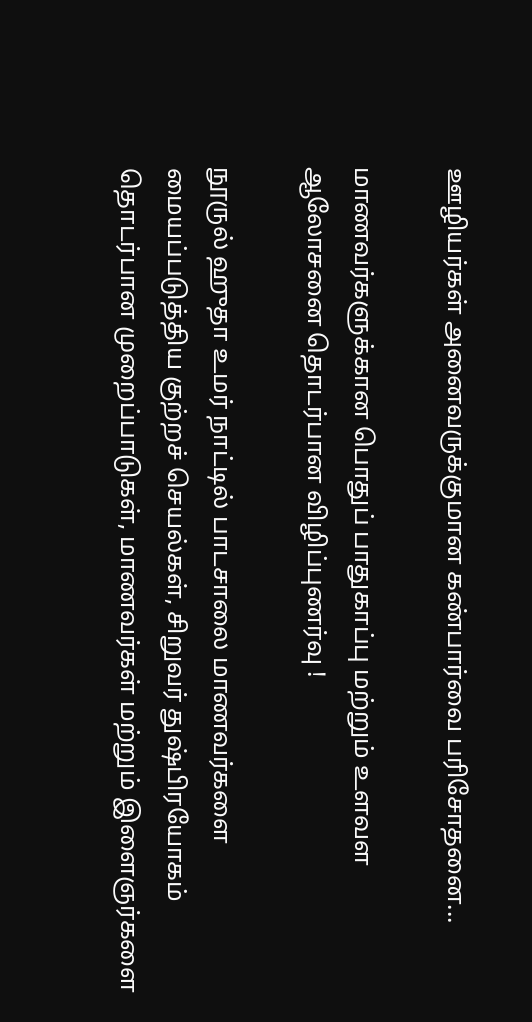ஊழியர்கள் அனைவருக்குமான கண்பார்வை பரிசோதனை...

மாணவர்களுக்கான பொதுப் பாதுகாப்பு மற்றும் உளவள ஆலோசனை தொடர்பான விழிப்புணர்வு !

நூருல் ஹுதா உமர் நாட்டில் பாடசாலை மாணவர்களை மையப்படுத்திய குற்றச் செயல்கள், சிறுவர் துஷ்பிரயோகம் தொடர்பான முறைப்பாடுகள், மாணவர்கள் மற்றும் இளைஞர்களை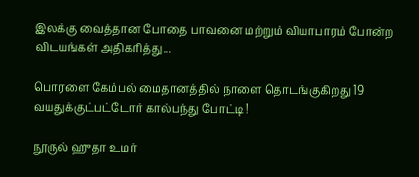இலக்கு வைத்தான போதை பாவனை மற்றும் வியாபாரம் போன்ற விடயங்கள் அதிகரித்து...

பொரளை கேம்பல் மைதானத்தில் நாளை தொடங்குகிறது 19 வயதுக்குட்பட்டோர் கால்பந்து போட்டி !

நூருல் ஹுதா உமர்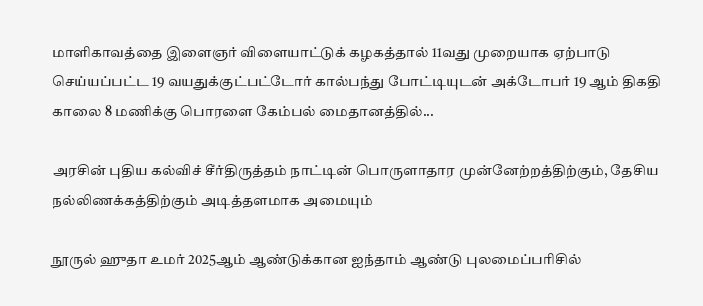மாளிகாவத்தை இளைஞர் விளையாட்டுக் கழகத்தால் 11வது முறையாக ஏற்பாடு செய்யப்பட்ட 19 வயதுக்குட்பட்டோர் கால்பந்து போட்டியுடன் அக்டோபர் 19 ஆம் திகதி காலை 8 மணிக்கு பொரளை கேம்பல் மைதானத்தில்...

அரசின் புதிய கல்விச் சீர்திருத்தம் நாட்டின் பொருளாதார முன்னேற்றத்திற்கும், தேசிய நல்லிணக்கத்திற்கும் அடித்தளமாக அமையும்

நூருல் ஹுதா உமர் 2025ஆம் ஆண்டுக்கான ஐந்தாம் ஆண்டு புலமைப்பரிசில்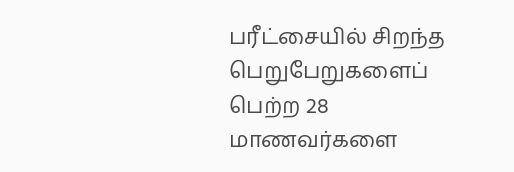பரீட்சையில் சிறந்த பெறுபேறுகளைப் பெற்ற 28 மாணவர்களை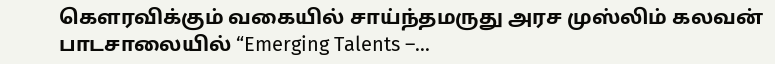கௌரவிக்கும் வகையில் சாய்ந்தமருது அரச முஸ்லிம் கலவன் பாடசாலையில் “Emerging Talents –...